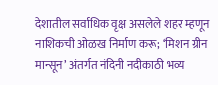देशातील सर्वाधिक वृक्ष असलेले शहर म्हणून नाशिकची ओळख निर्माण करू; ‘मिशन ग्रीन मान्सून’ अंतर्गत नंदिनी नदीकाठी भव्य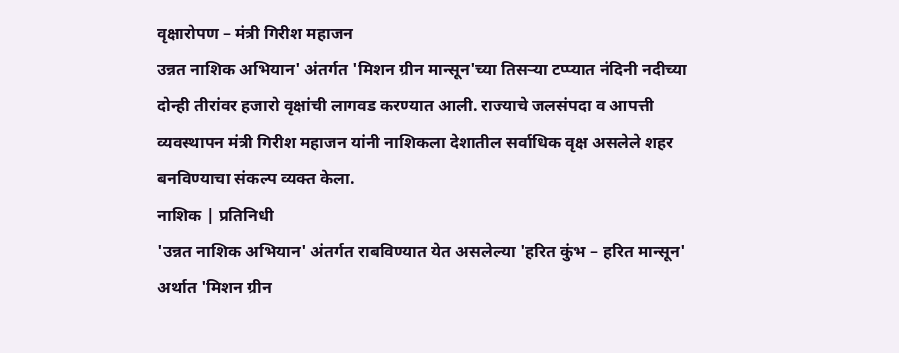वृक्षारोपण – मंत्री गिरीश महाजन
उन्नत नाशिक अभियान' अंतर्गत 'मिशन ग्रीन मान्सून'च्या तिसऱ्या टप्प्यात नंदिनी नदीच्या दोन्ही तीरांवर हजारो वृक्षांची लागवड करण्यात आली. राज्याचे जलसंपदा व आपत्ती व्यवस्थापन मंत्री गिरीश महाजन यांनी नाशिकला देशातील सर्वाधिक वृक्ष असलेले शहर बनविण्याचा संकल्प व्यक्त केला.
नाशिक | प्रतिनिधी
'उन्नत नाशिक अभियान' अंतर्गत राबविण्यात येत असलेल्या 'हरित कुंभ – हरित मान्सून' अर्थात 'मिशन ग्रीन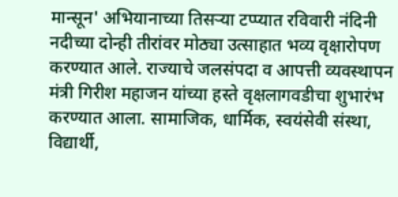मान्सून' अभियानाच्या तिसऱ्या टप्प्यात रविवारी नंदिनी नदीच्या दोन्ही तीरांवर मोठ्या उत्साहात भव्य वृक्षारोपण करण्यात आले. राज्याचे जलसंपदा व आपत्ती व्यवस्थापन मंत्री गिरीश महाजन यांच्या हस्ते वृक्षलागवडीचा शुभारंभ करण्यात आला. सामाजिक, धार्मिक, स्वयंसेवी संस्था, विद्यार्थी,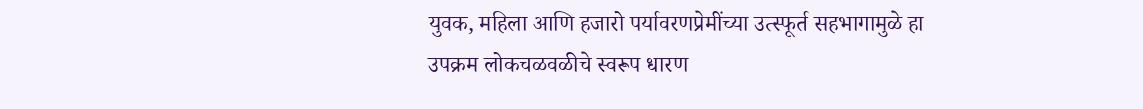युवक, महिला आणि हजारो पर्यावरणप्रेमींच्या उत्स्फूर्त सहभागामुळे हा उपक्रम लोकचळवळीचे स्वरूप धारण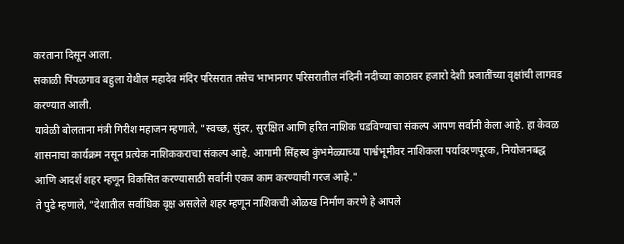करताना दिसून आला.
सकाळी पिंपळगाव बहुला येथील महादेव मंदिर परिसरात तसेच भाभानगर परिसरातील नंदिनी नदीच्या काठावर हजारो देशी प्रजातींच्या वृक्षांची लागवड करण्यात आली.
यावेळी बोलताना मंत्री गिरीश महाजन म्हणाले, "स्वच्छ, सुंदर, सुरक्षित आणि हरित नाशिक घडविण्याचा संकल्प आपण सर्वांनी केला आहे. हा केवळ शासनाचा कार्यक्रम नसून प्रत्येक नाशिककराचा संकल्प आहे. आगामी सिंहस्थ कुंभमेळ्याच्या पार्श्वभूमीवर नाशिकला पर्यावरणपूरक, नियोजनबद्ध आणि आदर्श शहर म्हणून विकसित करण्यासाठी सर्वांनी एकत्र काम करण्याची गरज आहे."
ते पुढे म्हणाले, "देशातील सर्वाधिक वृक्ष असलेले शहर म्हणून नाशिकची ओळख निर्माण करणे हे आपले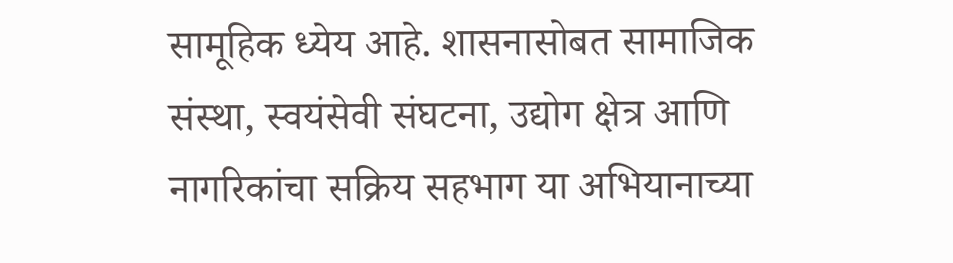सामूहिक ध्येय आहे. शासनासोबत सामाजिक संस्था, स्वयंसेवी संघटना, उद्योग क्षेत्र आणि नागरिकांचा सक्रिय सहभाग या अभियानाच्या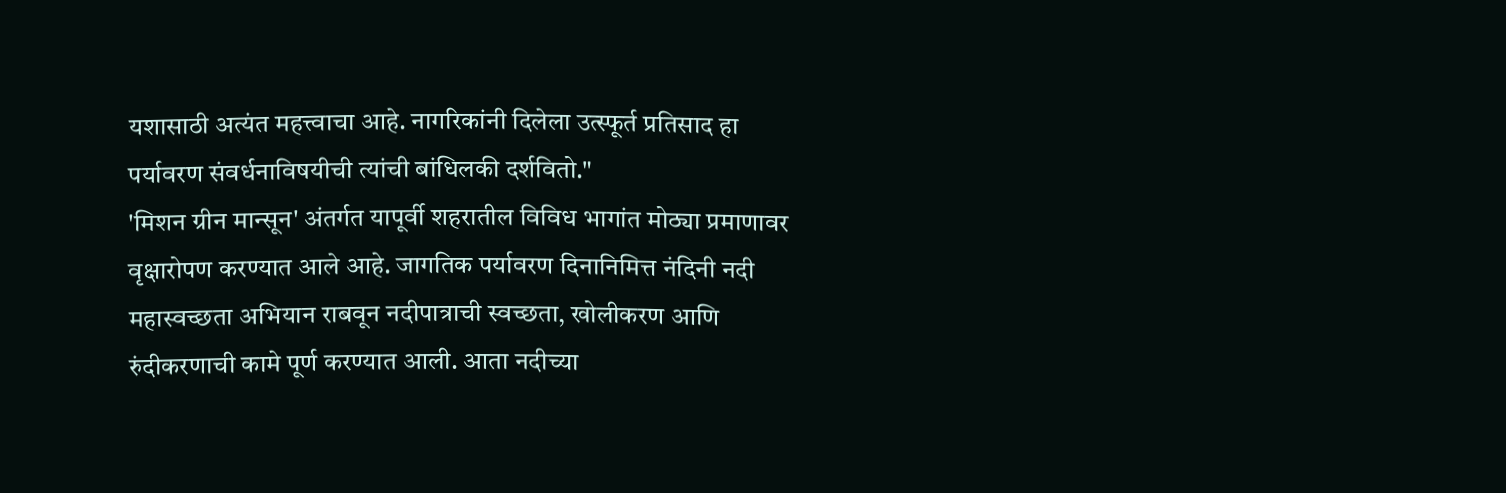यशासाठी अत्यंत महत्त्वाचा आहे. नागरिकांनी दिलेला उत्स्फूर्त प्रतिसाद हा पर्यावरण संवर्धनाविषयीची त्यांची बांधिलकी दर्शवितो."
'मिशन ग्रीन मान्सून' अंतर्गत यापूर्वी शहरातील विविध भागांत मोठ्या प्रमाणावर वृक्षारोपण करण्यात आले आहे. जागतिक पर्यावरण दिनानिमित्त नंदिनी नदी महास्वच्छता अभियान राबवून नदीपात्राची स्वच्छता, खोलीकरण आणि रुंदीकरणाची कामे पूर्ण करण्यात आली. आता नदीच्या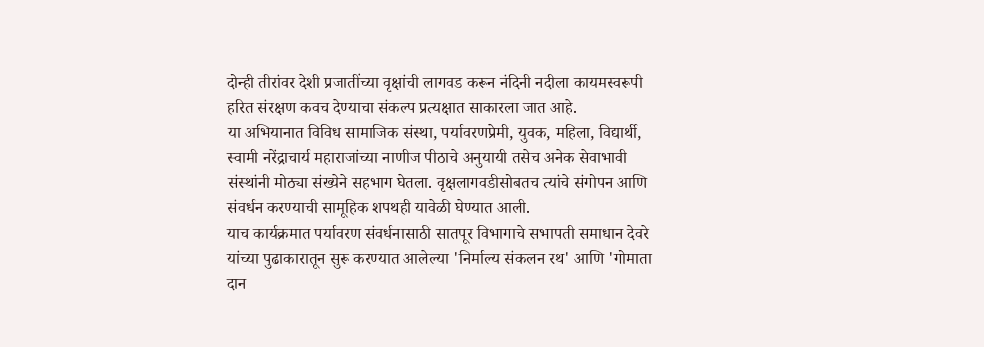दोन्ही तीरांवर देशी प्रजातींच्या वृक्षांची लागवड करून नंदिनी नदीला कायमस्वरूपी हरित संरक्षण कवच देण्याचा संकल्प प्रत्यक्षात साकारला जात आहे.
या अभियानात विविध सामाजिक संस्था, पर्यावरणप्रेमी, युवक, महिला, विद्यार्थी, स्वामी नरेंद्राचार्य महाराजांच्या नाणीज पीठाचे अनुयायी तसेच अनेक सेवाभावी संस्थांनी मोठ्या संख्येने सहभाग घेतला. वृक्षलागवडीसोबतच त्यांचे संगोपन आणि संवर्धन करण्याची सामूहिक शपथही यावेळी घेण्यात आली.
याच कार्यक्रमात पर्यावरण संवर्धनासाठी सातपूर विभागाचे सभापती समाधान देवरे यांच्या पुढाकारातून सुरू करण्यात आलेल्या 'निर्माल्य संकलन रथ' आणि 'गोमाता दान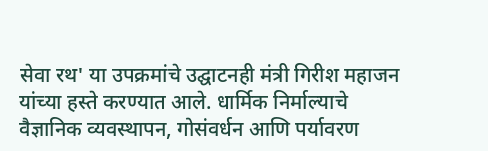सेवा रथ' या उपक्रमांचे उद्घाटनही मंत्री गिरीश महाजन यांच्या हस्ते करण्यात आले. धार्मिक निर्माल्याचे वैज्ञानिक व्यवस्थापन, गोसंवर्धन आणि पर्यावरण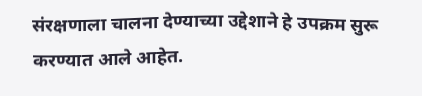संरक्षणाला चालना देण्याच्या उद्देशाने हे उपक्रम सुरू करण्यात आले आहेत.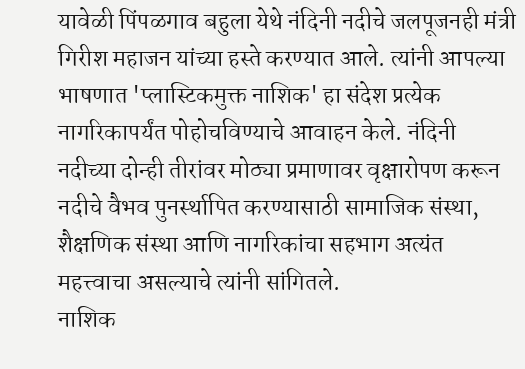यावेळी पिंपळगाव बहुला येथे नंदिनी नदीचे जलपूजनही मंत्री गिरीश महाजन यांच्या हस्ते करण्यात आले. त्यांनी आपल्या भाषणात 'प्लास्टिकमुक्त नाशिक' हा संदेश प्रत्येक नागरिकापर्यंत पोहोचविण्याचे आवाहन केले. नंदिनी नदीच्या दोन्ही तीरांवर मोठ्या प्रमाणावर वृक्षारोपण करून नदीचे वैभव पुनर्स्थापित करण्यासाठी सामाजिक संस्था, शैक्षणिक संस्था आणि नागरिकांचा सहभाग अत्यंत महत्त्वाचा असल्याचे त्यांनी सांगितले.
नाशिक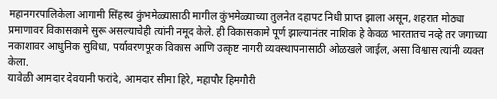महानगरपालिकेला आगामी सिंहस्थ कुंभमेळ्यासाठी मागील कुंभमेळ्याच्या तुलनेत दहापट निधी प्राप्त झाला असून, शहरात मोठ्या प्रमाणावर विकासकामे सुरू असल्याचेही त्यांनी नमूद केले. ही विकासकामे पूर्ण झाल्यानंतर नाशिक हे केवळ भारतातच नव्हे तर जगाच्या नकाशावर आधुनिक सुविधा, पर्यावरणपूरक विकास आणि उत्कृष्ट नागरी व्यवस्थापनासाठी ओळखले जाईल, असा विश्वास त्यांनी व्यक्त केला.
यावेळी आमदार देवयानी फरांदे, आमदार सीमा हिरे, महापौर हिमगौरी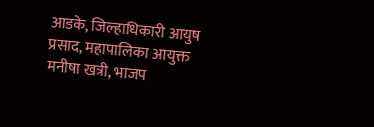आडके, जिल्हाधिकारी आयुष प्रसाद, महापालिका आयुक्त मनीषा खत्री, भाजप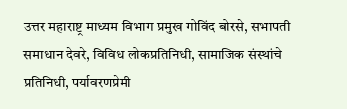उत्तर महाराष्ट्र माध्यम विभाग प्रमुख गोविंद बोरसे, सभापती समाधान देवरे, विविध लोकप्रतिनिधी, सामाजिक संस्थांचे प्रतिनिधी, पर्यावरणप्रेमी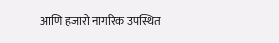आणि हजारो नागरिक उपस्थित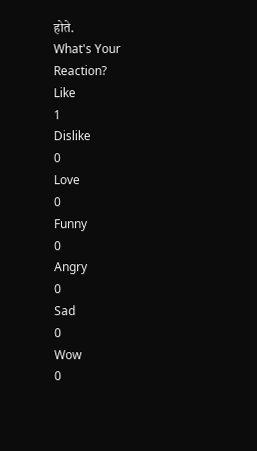होते.
What's Your Reaction?
Like
1
Dislike
0
Love
0
Funny
0
Angry
0
Sad
0
Wow
0